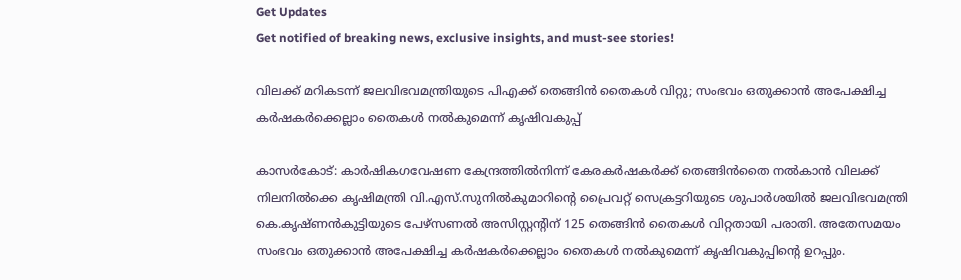Get Updates
Get notified of breaking news, exclusive insights, and must-see stories!

വിലക്ക് മറികടന്ന് ജലവിഭവമന്ത്രിയുടെ പിഎക്ക് തെങ്ങിന്‍ തൈകള്‍ വിറ്റു; സംഭവം ഒതുക്കാന്‍ അപേക്ഷിച്ച കര്‍ഷകര്‍ക്കെല്ലാം തൈകള്‍ നല്‍കുമെന്ന് കൃഷിവകുപ്പ്

കാസര്‍കോട്: കാര്‍ഷികഗവേഷണ കേന്ദ്രത്തില്‍നിന്ന് കേരകര്‍ഷകര്‍ക്ക് തെങ്ങിന്‍തൈ നല്‍കാന്‍ വിലക്ക് നിലനില്‍ക്കെ കൃഷിമന്ത്രി വി.എസ്.സുനില്‍കുമാറിന്റെ പ്രൈവറ്റ് സെക്രട്ടറിയുടെ ശുപാര്‍ശയില്‍ ജലവിഭവമന്ത്രി കെ.കൃഷ്ണന്‍കുട്ടിയുടെ പേഴ്‌സണല്‍ അസിസ്റ്റന്റിന് 125 തെങ്ങിന്‍ തൈകള്‍ വിറ്റതായി പരാതി. അതേസമയം സംഭവം ഒതുക്കാന്‍ അപേക്ഷിച്ച കര്‍ഷകര്‍ക്കെല്ലാം തൈകള്‍ നല്‍കുമെന്ന് കൃഷിവകുപ്പിന്റെ ഉറപ്പും.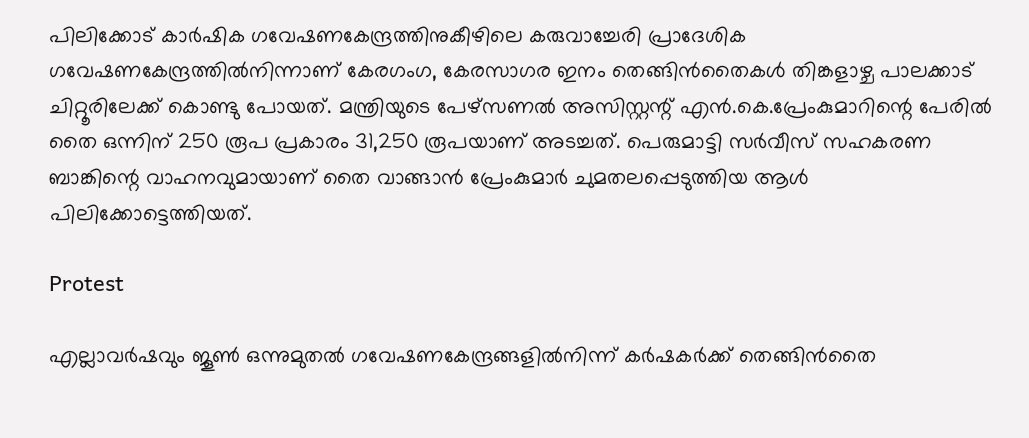പിലിക്കോട് കാര്‍ഷിക ഗവേഷണകേന്ദ്രത്തിനുകീഴിലെ കരുവാച്ചേരി പ്രാദേശിക ഗവേഷണകേന്ദ്രത്തില്‍നിന്നാണ് കേരഗംഗ, കേരസാഗര ഇനം തെങ്ങിന്‍തൈകള്‍ തിങ്കളാഴ്ച പാലക്കാട് ചിറ്റൂരിലേക്ക് കൊണ്ടു പോയത്. മന്ത്രിയുടെ പേഴ്‌സണല്‍ അസിസ്റ്റന്റ് എന്‍.കെ.പ്രേംകുമാറിന്റെ പേരില്‍ തൈ ഒന്നിന് 250 രൂപ പ്രകാരം 31,250 രൂപയാണ് അടച്ചത്. പെരുമാട്ടി സര്‍വീസ് സഹകരണ ബാങ്കിന്റെ വാഹനവുമായാണ് തൈ വാങ്ങാന്‍ പ്രേംകുമാര്‍ ചുമതലപ്പെടുത്തിയ ആള്‍ പിലിക്കോട്ടെത്തിയത്.

Protest

എല്ലാവര്‍ഷവും ജൂണ്‍ ഒന്നുമുതല്‍ ഗവേഷണകേന്ദ്രങ്ങളില്‍നിന്ന് കര്‍ഷകര്‍ക്ക് തെങ്ങിന്‍തൈ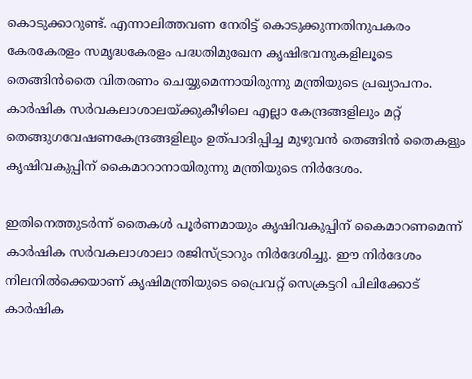കൊടുക്കാറുണ്ട്. എന്നാലിത്തവണ നേരിട്ട് കൊടുക്കുന്നതിനുപകരം കേരകേരളം സമൃദ്ധകേരളം പദ്ധതിമുഖേന കൃഷിഭവനുകളിലൂടെ തെങ്ങിന്‍തൈ വിതരണം ചെയ്യുമെന്നായിരുന്നു മന്ത്രിയുടെ പ്രഖ്യാപനം. കാര്‍ഷിക സര്‍വകലാശാലയ്ക്കുകീഴിലെ എല്ലാ കേന്ദ്രങ്ങളിലും മറ്റ് തെങ്ങുഗവേഷണകേന്ദ്രങ്ങളിലും ഉത്പാദിപ്പിച്ച മുഴുവന്‍ തെങ്ങിന്‍ തൈകളും കൃഷിവകുപ്പിന് കൈമാറാനായിരുന്നു മന്ത്രിയുടെ നിര്‍ദേശം.

ഇതിനെത്തുടര്‍ന്ന് തൈകള്‍ പൂര്‍ണമായും കൃഷിവകുപ്പിന് കൈമാറണമെന്ന് കാര്‍ഷിക സര്‍വകലാശാലാ രജിസ്ട്രാറും നിര്‍ദേശിച്ചു. ഈ നിര്‍ദേശം നിലനില്‍ക്കെയാണ് കൃഷിമന്ത്രിയുടെ പ്രൈവറ്റ് സെക്രട്ടറി പിലിക്കോട് കാര്‍ഷിക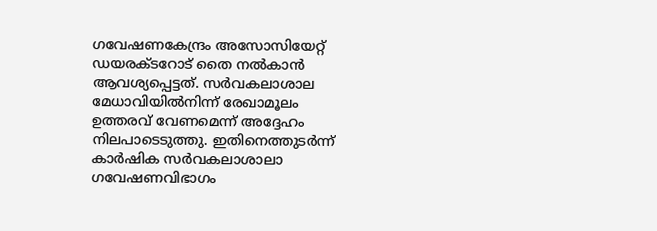ഗവേഷണകേന്ദ്രം അസോസിയേറ്റ് ഡയരക്ടറോട് തൈ നല്‍കാന്‍ ആവശ്യപ്പെട്ടത്. സര്‍വകലാശാല മേധാവിയില്‍നിന്ന് രേഖാമൂലം ഉത്തരവ് വേണമെന്ന് അദ്ദേഹം നിലപാടെടുത്തു. ഇതിനെത്തുടര്‍ന്ന് കാര്‍ഷിക സര്‍വകലാശാലാ ഗവേഷണവിഭാഗം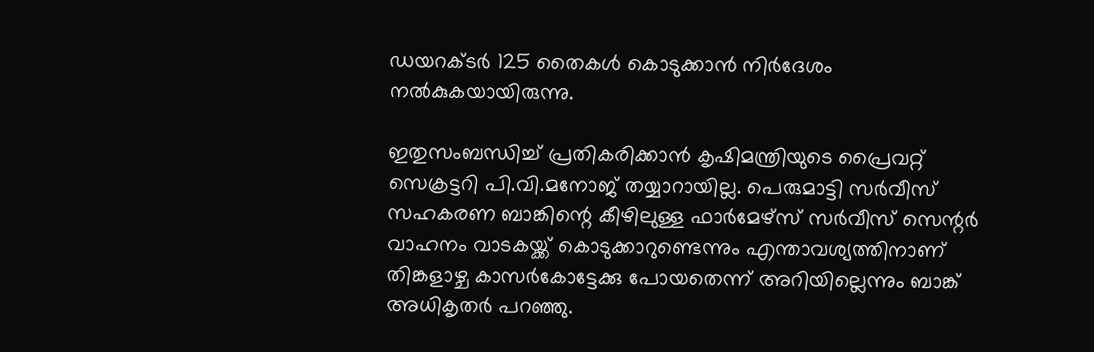ഡയറക്ടര്‍ 125 തൈകള്‍ കൊടുക്കാന്‍ നിര്‍ദേശം നല്‍കുകയായിരുന്നു.

ഇതുസംബന്ധിച്ച് പ്രതികരിക്കാന്‍ കൃഷിമന്ത്രിയുടെ പ്രൈവറ്റ് സെക്രട്ടറി പി.വി.മനോജ് തയ്യാറായില്ല. പെരുമാട്ടി സര്‍വീസ് സഹകരണ ബാങ്കിന്റെ കീഴിലുള്ള ഫാര്‍മേഴ്‌സ് സര്‍വീസ് സെന്റര്‍ വാഹനം വാടകയ്ക്ക് കൊടുക്കാറുണ്ടെന്നും എന്താവശ്യത്തിനാണ് തിങ്കളാഴ്ച കാസര്‍കോട്ടേക്കു പോയതെന്ന് അറിയില്ലെന്നും ബാങ്ക് അധികൃതര്‍ പറഞ്ഞു.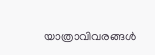യാത്രാവിവരങ്ങള്‍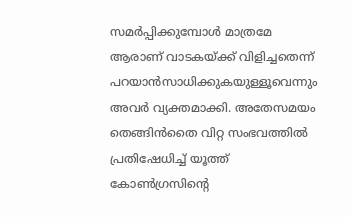സമര്‍പ്പിക്കുമ്പോള്‍ മാത്രമേ ആരാണ് വാടകയ്ക്ക് വിളിച്ചതെന്ന് പറയാന്‍സാധിക്കുകയുള്ളൂവെന്നും അവര്‍ വ്യക്തമാക്കി. അതേസമയം തെങ്ങിന്‍തൈ വിറ്റ സംഭവത്തില്‍ പ്രതിഷേധിച്ച് യൂത്ത് കോണ്‍ഗ്രസിന്റെ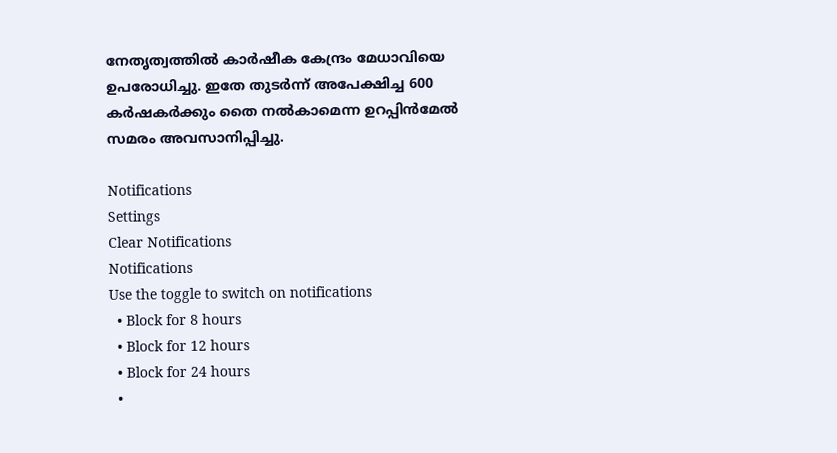നേതൃത്വത്തില്‍ കാര്‍ഷീക കേന്ദ്രം മേധാവിയെ ഉപരോധിച്ചു. ഇതേ തുടര്‍ന്ന് അപേക്ഷിച്ച 600 കര്‍ഷകര്‍ക്കും തൈ നല്‍കാമെന്ന ഉറപ്പിന്‍മേല്‍ സമരം അവസാനിപ്പിച്ചു.

Notifications
Settings
Clear Notifications
Notifications
Use the toggle to switch on notifications
  • Block for 8 hours
  • Block for 12 hours
  • Block for 24 hours
  •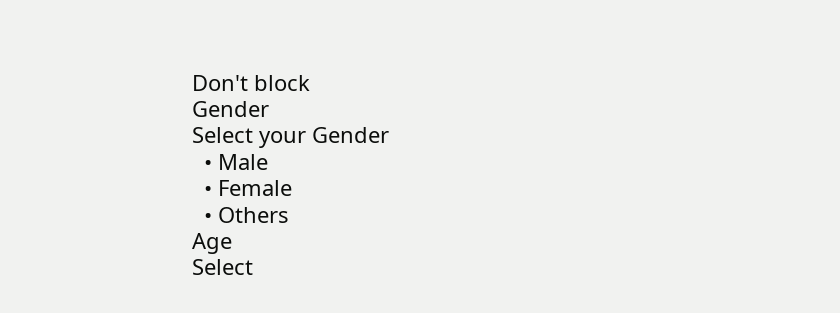Don't block
Gender
Select your Gender
  • Male
  • Female
  • Others
Age
Select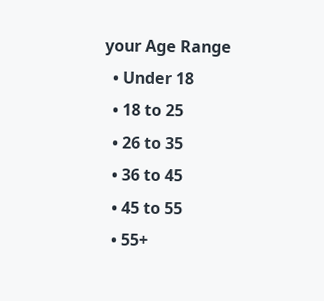your Age Range
  • Under 18
  • 18 to 25
  • 26 to 35
  • 36 to 45
  • 45 to 55
  • 55+